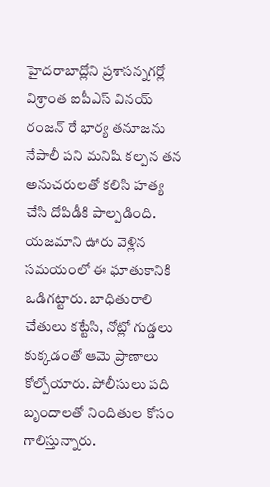హైదరాబాద్లోని ప్రశాసన్నగర్లో విశ్రాంత ఐపీఎస్ వినయ్ రంజన్ రే భార్య తనూజను నేపాలీ పని మనిషి కల్పన తన అనుచరులతో కలిసి హత్య చేసి దోపిడీకి పాల్పడింది. యజమాని ఊరు వెళ్లిన సమయంలో ఈ ఘాతుకానికి ఒడిగట్టారు. బాధితురాలి చేతులు కట్టేసి, నోట్లో గుడ్డలు కుక్కడంతో ఆమె ప్రాణాలు కోల్పోయారు. పోలీసులు పది బృందాలతో నిందితుల కోసం గాలిస్తున్నారు.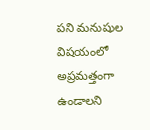పని మనుషుల విషయంలో అప్రమత్తంగా ఉండాలని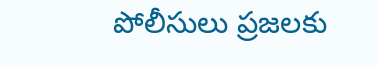పోలీసులు ప్రజలకు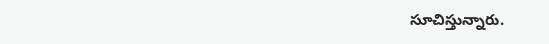సూచిస్తున్నారు.